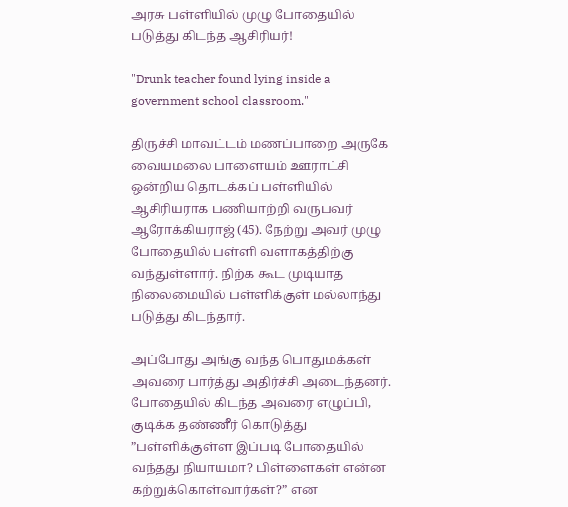அரசு பள்ளியில் முழு போதையில் படுத்து கிடந்த ஆசிரியர்!

"Drunk teacher found lying inside a government school classroom."

திருச்சி மாவட்டம் மணப்பாறை அருகே வையமலை பாளையம் ஊராட்சி ஒன்றிய தொடக்கப் பள்ளியில் ஆசிரியராக பணியாற்றி வருபவர் ஆரோக்கியராஜ் (45). நேற்று அவர் முழு போதையில் பள்ளி வளாகத்திற்கு வந்துள்ளார். நிற்க கூட முடியாத நிலைமையில் பள்ளிக்குள் மல்லாந்து படுத்து கிடந்தார்.

அப்போது அங்கு வந்த பொதுமக்கள் அவரை பார்த்து அதிர்ச்சி அடைந்தனர். போதையில் கிடந்த அவரை எழுப்பி, குடிக்க தண்ணீர் கொடுத்து ”பள்ளிக்குள்ள இப்படி போதையில் வந்தது நியாயமா? பிள்ளைகள் என்ன கற்றுக்கொள்வார்கள்?” என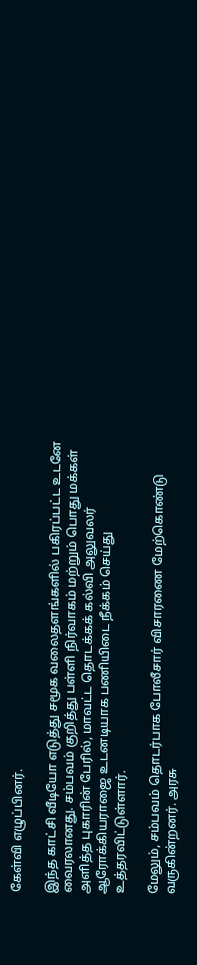கேள்வி எழுப்பினர்.

இந்த காட்சி வீடியோ எடுத்து சமூக வலைதளங்களில் பகிரப்பட்ட உடனே வைரலானது. சம்பவம் குறித்து பள்ளி நிர்வாகம் மற்றும் பொது மக்கள் அளித்த புகாரின் பேரில், மாவட்ட தொடக்கக் கல்வி அலுவலர் ஆரோக்கியராஜை உடனடியாக பணியிடை நீக்கம் செய்து உத்தரவிட்டுள்ளார்.

மேலும், சம்பவம் தொடர்பாக போலீசார் விசாரணை மேற்கொண்டு வருகின்றனர். அரசு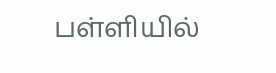பள்ளியில்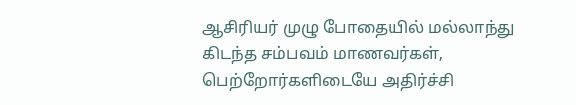ஆசிரியர் முழு போதையில் மல்லாந்து கிடந்த சம்பவம் மாணவர்கள், பெற்றோர்களிடையே அதிர்ச்சி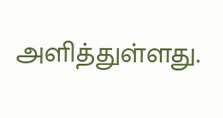அளித்துள்ளது.